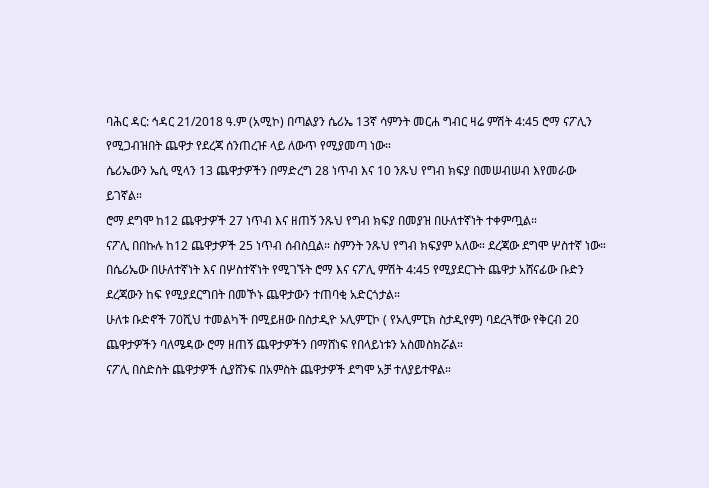ባሕር ዳር: ኅዳር 21/2018 ዓ.ም (አሚኮ) በጣልያን ሴሪኤ 13ኛ ሳምንት መርሐ ግብር ዛሬ ምሽት 4:45 ሮማ ናፖሊን የሚጋብዝበት ጨዋታ የደረጃ ሰንጠረዡ ላይ ለውጥ የሚያመጣ ነው።
ሴሪኤውን ኤሲ ሚላን 13 ጨዋታዎችን በማድረግ 28 ነጥብ እና 10 ንጹህ የግብ ክፍያ በመሠብሠብ እየመራው ይገኛል።
ሮማ ደግሞ ከ12 ጨዋታዎች 27 ነጥብ እና ዘጠኝ ንጹህ የግብ ክፍያ በመያዝ በሁለተኛነት ተቀምጧል።
ናፖሊ በበኩሉ ከ12 ጨዋታዎች 25 ነጥብ ሰብስቧል። ስምንት ንጹህ የግብ ክፍያም አለው። ደረጃው ደግሞ ሦስተኛ ነው።
በሴሪኤው በሁለተኛነት እና በሦስተኛነት የሚገኙት ሮማ እና ናፖሊ ምሽት 4:45 የሚያደርጉት ጨዋታ አሸናፊው ቡድን ደረጃውን ከፍ የሚያደርግበት በመኾኑ ጨዋታውን ተጠባቂ አድርጎታል።
ሁለቱ ቡድኖች 70ሺህ ተመልካች በሚይዘው በስታዲዮ ኦሊምፒኮ ( የኦሊምፒክ ስታዲየም) ባደረጓቸው የቅርብ 20 ጨዋታዎችን ባለሜዳው ሮማ ዘጠኝ ጨዋታዎችን በማሸነፍ የበላይነቱን አስመስክሯል።
ናፖሊ በስድስት ጨዋታዎች ሲያሸንፍ በአምስት ጨዋታዎች ደግሞ አቻ ተለያይተዋል።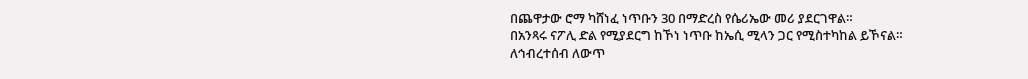በጨዋታው ሮማ ካሸነፈ ነጥቡን 30 በማድረስ የሴሪኤው መሪ ያደርገዋል።
በአንጻሩ ናፖሊ ድል የሚያደርግ ከኾነ ነጥቡ ከኤሲ ሚላን ጋር የሚስተካከል ይኾናል።
ለኅብረተሰብ ለውጥ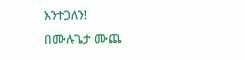እንተጋለን!
በሙሉጌታ ሙጨ